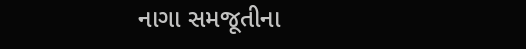નાગા સમજૂતીના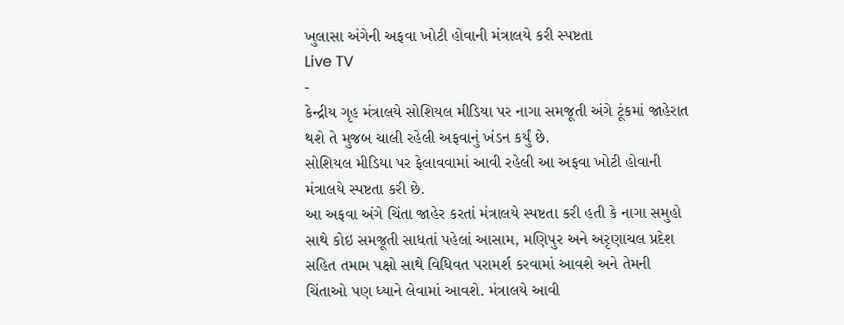ખુલાસા અંગેની અફવા ખોટી હોવાની મંત્રાલયે કરી સ્પષ્ટતા
Live TV
-
કેન્દ્રીય ગૃહ મંત્રાલયે સોશિયલ મીડિયા પર નાગા સમજૂતી અંગે ટૂંકમાં જાહેરાત થશે તે મુજબ ચાલી રહેલી અફવાનું ખંડન કર્યું છે.
સોશિયલ મીડિયા પર ફેલાવવામાં આવી રહેલી આ અફવા ખોટી હોવાની મંત્રાલયે સ્પષ્ટતા કરી છે.
આ અફવા અંગે ચિંતા જાહેર કરતાં મંત્રાલયે સ્પષ્ટતા કરી હતી કે નાગા સમુહો સાથે કોઇ સમજૂતી સાધતાં પહેલાં આસામ, મણિપુર અને અરૃણાચલ પ્રદેશ સહિત તમામ પક્ષો સાથે વિધિવત પરામર્શ કરવામાં આવશે અને તેમની ચિંતાઓ પણ ધ્યાને લેવામાં આવશે. મંત્રાલયે આવી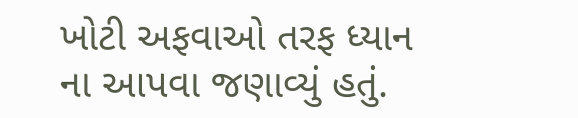ખોટી અફવાઓ તરફ ધ્યાન ના આપવા જણાવ્યું હતું.